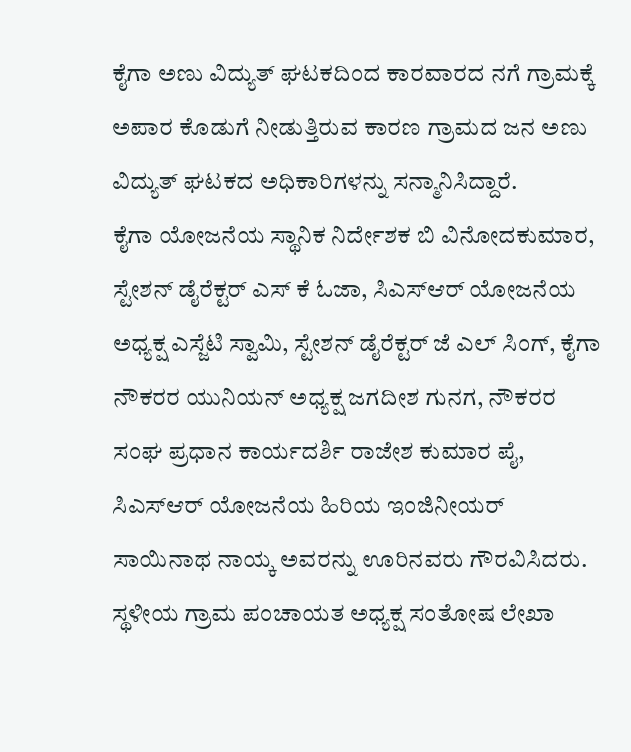ಕೈಗಾ ಅಣು ವಿದ್ಯುತ್ ಘಟಕದಿಂದ ಕಾರವಾರದ ನಗೆ ಗ್ರಾಮಕ್ಕೆ ಅಪಾರ ಕೊಡುಗೆ ನೀಡುತ್ತಿರುವ ಕಾರಣ ಗ್ರಾಮದ ಜನ ಅಣು ವಿದ್ಯುತ್ ಘಟಕದ ಅಧಿಕಾರಿಗಳನ್ನು ಸನ್ಮಾನಿಸಿದ್ದಾರೆ.
ಕೈಗಾ ಯೋಜನೆಯ ಸ್ಥಾನಿಕ ನಿರ್ದೇಶಕ ಬಿ ವಿನೋದಕುಮಾರ, ಸ್ಟೇಶನ್ ಡೈರೆಕ್ಟರ್ ಎಸ್ ಕೆ ಓಜಾ, ಸಿಎಸ್ಆರ್ ಯೋಜನೆಯ ಅಧ್ಯಕ್ಷ ಎಸ್ಜೆಟಿ ಸ್ವಾಮಿ, ಸ್ಟೇಶನ್ ಡೈರೆಕ್ಟರ್ ಜೆ ಎಲ್ ಸಿಂಗ್, ಕೈಗಾ ನೌಕರರ ಯುನಿಯನ್ ಅಧ್ಯಕ್ಷ ಜಗದೀಶ ಗುನಗ, ನೌಕರರ ಸಂಘ ಪ್ರಧಾನ ಕಾರ್ಯದರ್ಶಿ ರಾಜೇಶ ಕುಮಾರ ಪೈ, ಸಿಎಸ್ಆರ್ ಯೋಜನೆಯ ಹಿರಿಯ ಇಂಜಿನೀಯರ್ ಸಾಯಿನಾಥ ನಾಯ್ಕ ಅವರನ್ನು ಊರಿನವರು ಗೌರವಿಸಿದರು.
ಸ್ಥಳೀಯ ಗ್ರಾಮ ಪಂಚಾಯತ ಅಧ್ಯಕ್ಷ ಸಂತೋಷ ಲೇಖಾ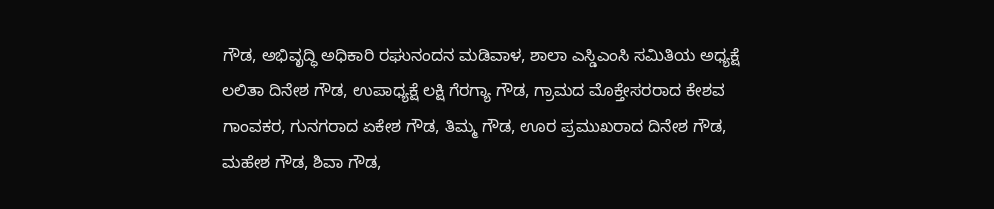ಗೌಡ, ಅಭಿವೃದ್ಧಿ ಅಧಿಕಾರಿ ರಘುನಂದನ ಮಡಿವಾಳ, ಶಾಲಾ ಎಸ್ಡಿಎಂಸಿ ಸಮಿತಿಯ ಅಧ್ಯಕ್ಷೆ ಲಲಿತಾ ದಿನೇಶ ಗೌಡ, ಉಪಾಧ್ಯಕ್ಷೆ ಲಕ್ಷಿ ಗೆರಗ್ಯಾ ಗೌಡ, ಗ್ರಾಮದ ಮೊಕ್ತೇಸರರಾದ ಕೇಶವ ಗಾಂವಕರ, ಗುನಗರಾದ ಏಕೇಶ ಗೌಡ, ತಿಮ್ಮ ಗೌಡ, ಊರ ಪ್ರಮುಖರಾದ ದಿನೇಶ ಗೌಡ, ಮಹೇಶ ಗೌಡ, ಶಿವಾ ಗೌಡ,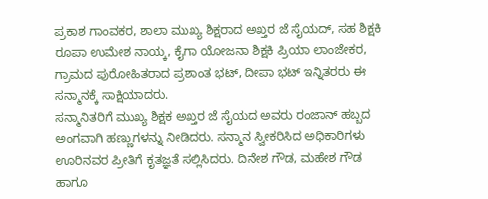ಪ್ರಕಾಶ ಗಾಂವಕರ, ಶಾಲಾ ಮುಖ್ಯ ಶಿಕ್ಷರಾದ ಅಖ್ತರ ಜೆ ಸೈಯದ್, ಸಹ ಶಿಕ್ಷಕಿ ರೂಪಾ ಉಮೇಶ ನಾಯ್ಕ, ಕೈಗಾ ಯೋಜನಾ ಶಿಕ್ಷಕಿ ಪ್ರಿಯಾ ಲಾಂಜೇಕರ, ಗ್ರಾಮದ ಪುರೋಹಿತರಾದ ಪ್ರಶಾಂತ ಭಟ್, ದೀಪಾ ಭಟ್ ಇನ್ನಿತರರು ಈ ಸನ್ಮಾನಕ್ಕೆ ಸಾಕ್ಷಿಯಾದರು.
ಸನ್ಮಾನಿತರಿಗೆ ಮುಖ್ಯ ಶಿಕ್ಷಕ ಅಖ್ತರ ಜೆ ಸೈಯದ ಅವರು ರಂಜಾನ್ ಹಬ್ಬದ ಅಂಗವಾಗಿ ಹಣ್ಣುಗಳನ್ನು ನೀಡಿದರು. ಸನ್ಮಾನ ಸ್ವೀಕರಿಸಿದ ಅಧಿಕಾರಿಗಳು ಊರಿನವರ ಪ್ರೀತಿಗೆ ಕೃತಜ್ಞತೆ ಸಲ್ಲಿಸಿದರು. ದಿನೇಶ ಗೌಡ, ಮಹೇಶ ಗೌಡ ಹಾಗೂ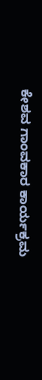ಕೇಶವ ಗಾಂವಕಾರ ಕಾರ್ಯಕ್ರಮ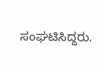ಸಂಘಟಿಸಿದ್ದರು.